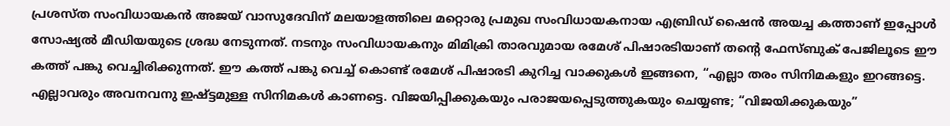പ്രശസ്ത സംവിധായകൻ അജയ് വാസുദേവിന് മലയാളത്തിലെ മറ്റൊരു പ്രമുഖ സംവിധായകനായ എബ്രിഡ് ഷൈൻ അയച്ച കത്താണ് ഇപ്പോൾ സോഷ്യൽ മീഡിയയുടെ ശ്രദ്ധ നേടുന്നത്. നടനും സംവിധായകനും മിമിക്രി താരവുമായ രമേശ് പിഷാരടിയാണ് തന്റെ ഫേസ്ബുക് പേജിലൂടെ ഈ കത്ത് പങ്കു വെച്ചിരിക്കുന്നത്. ഈ കത്ത് പങ്കു വെച്ച് കൊണ്ട് രമേശ് പിഷാരടി കുറിച്ച വാക്കുകൾ ഇങ്ങനെ, “എല്ലാ തരം സിനിമകളും ഇറങ്ങട്ടെ. എല്ലാവരും അവനവനു ഇഷ്ട്ടമുള്ള സിനിമകൾ കാണട്ടെ. വിജയിപ്പിക്കുകയും പരാജയപ്പെടുത്തുകയും ചെയ്യണ്ട; “വിജയിക്കുകയും”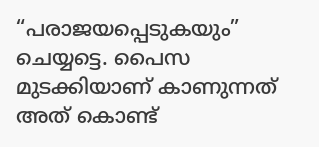“പരാജയപ്പെടുകയും” ചെയ്യട്ടെ. പൈസ മുടക്കിയാണ് കാണുന്നത് അത് കൊണ്ട്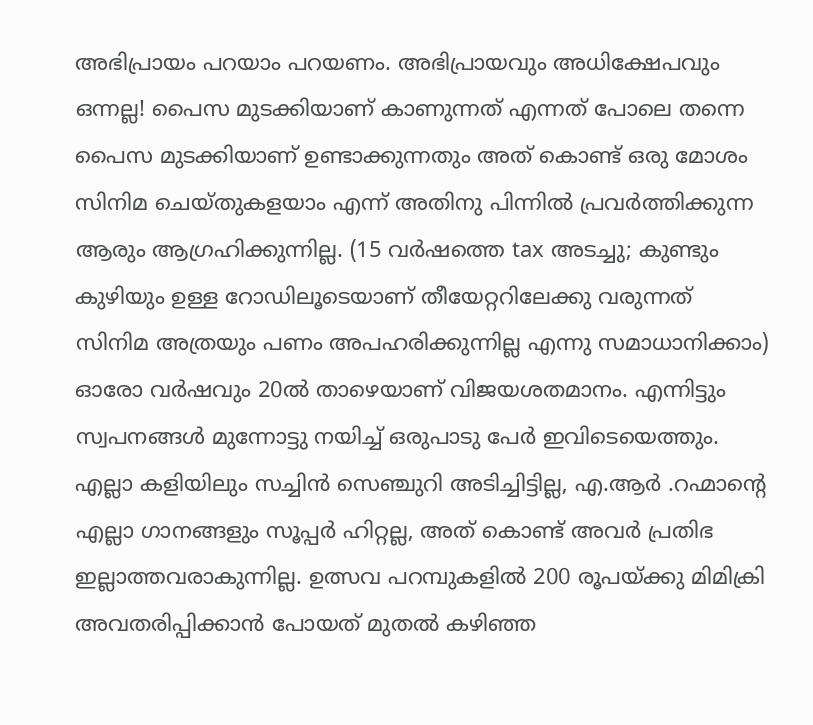അഭിപ്രായം പറയാം പറയണം. അഭിപ്രായവും അധിക്ഷേപവും ഒന്നല്ല! പൈസ മുടക്കിയാണ് കാണുന്നത് എന്നത് പോലെ തന്നെ പൈസ മുടക്കിയാണ് ഉണ്ടാക്കുന്നതും അത് കൊണ്ട് ഒരു മോശം സിനിമ ചെയ്തുകളയാം എന്ന് അതിനു പിന്നിൽ പ്രവർത്തിക്കുന്ന ആരും ആഗ്രഹിക്കുന്നില്ല. (15 വർഷത്തെ tax അടച്ചു; കുണ്ടും കുഴിയും ഉള്ള റോഡിലൂടെയാണ് തീയേറ്ററിലേക്കു വരുന്നത് സിനിമ അത്രയും പണം അപഹരിക്കുന്നില്ല എന്നു സമാധാനിക്കാം) ഓരോ വർഷവും 20ൽ താഴെയാണ് വിജയശതമാനം. എന്നിട്ടും സ്വപനങ്ങൾ മുന്നോട്ടു നയിച്ച് ഒരുപാടു പേർ ഇവിടെയെത്തും. എല്ലാ കളിയിലും സച്ചിൻ സെഞ്ചുറി അടിച്ചിട്ടില്ല, എ.ആർ .റഹ്മാന്റെ എല്ലാ ഗാനങ്ങളും സൂപ്പർ ഹിറ്റല്ല, അത് കൊണ്ട് അവർ പ്രതിഭ ഇല്ലാത്തവരാകുന്നില്ല. ഉത്സവ പറമ്പുകളിൽ 200 രൂപയ്ക്കു മിമിക്രി അവതരിപ്പിക്കാൻ പോയത് മുതൽ കഴിഞ്ഞ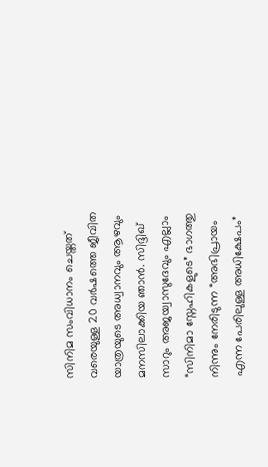സിനിമ സംവിധാനം ചെയ്തത് വരെയുള്ള 20 വർഷത്തെ ജീവിത യാത്രയുടെ അധ്വാനവും ആഴവും മനസിലാക്കിയ ഞാൻ. സിദ്ദിഖ് സാറും അജയ്വാസുദേവും എല്ലാം “സിനിമാ സ്നേഹികളുടെ” ഭാഗത്തു നിന്നും നേരിടുന്ന “അഭിപ്രായം എന്ന പേരിലുള്ള അധിക്ഷേപം”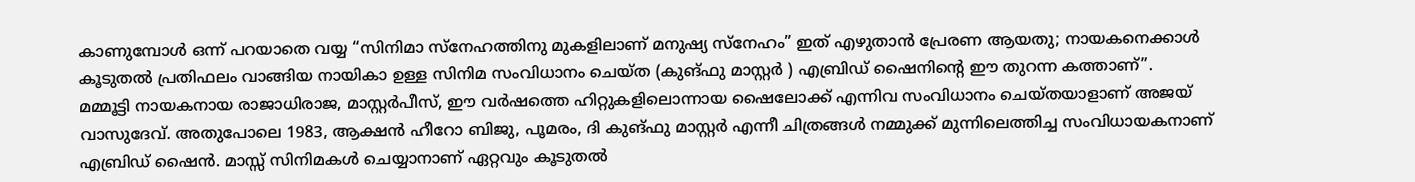കാണുമ്പോൾ ഒന്ന് പറയാതെ വയ്യ “സിനിമാ സ്നേഹത്തിനു മുകളിലാണ് മനുഷ്യ സ്നേഹം” ഇത് എഴുതാൻ പ്രേരണ ആയതു; നായകനെക്കാൾ കൂടുതൽ പ്രതിഫലം വാങ്ങിയ നായികാ ഉള്ള സിനിമ സംവിധാനം ചെയ്ത (കുങ്ഫു മാസ്റ്റർ ) എബ്രിഡ് ഷൈനിന്റെ ഈ തുറന്ന കത്താണ്”.
മമ്മൂട്ടി നായകനായ രാജാധിരാജ, മാസ്റ്റർപീസ്, ഈ വർഷത്തെ ഹിറ്റുകളിലൊന്നായ ഷൈലോക്ക് എന്നിവ സംവിധാനം ചെയ്തയാളാണ് അജയ് വാസുദേവ്. അതുപോലെ 1983, ആക്ഷൻ ഹീറോ ബിജു, പൂമരം, ദി കുങ്ഫു മാസ്റ്റർ എന്നീ ചിത്രങ്ങൾ നമ്മുക്ക് മുന്നിലെത്തിച്ച സംവിധായകനാണ് എബ്രിഡ് ഷൈൻ. മാസ്സ് സിനിമകൾ ചെയ്യാനാണ് ഏറ്റവും കൂടുതൽ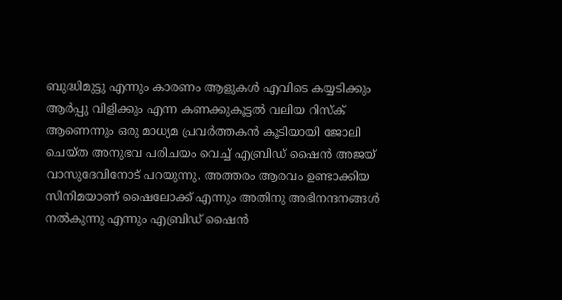ബുദ്ധിമുട്ടു എന്നും കാരണം ആളുകൾ എവിടെ കയ്യടിക്കും ആർപ്പു വിളിക്കും എന്ന കണക്കുകൂട്ടൽ വലിയ റിസ്ക് ആണെന്നും ഒരു മാധ്യമ പ്രവർത്തകൻ കൂടിയായി ജോലി ചെയ്ത അനുഭവ പരിചയം വെച്ച് എബ്രിഡ് ഷൈൻ അജയ് വാസുദേവിനോട് പറയുന്നു. അത്തരം ആരവം ഉണ്ടാക്കിയ സിനിമയാണ് ഷൈലോക്ക് എന്നും അതിനു അഭിനന്ദനങ്ങൾ നൽകുന്നു എന്നും എബ്രിഡ് ഷൈൻ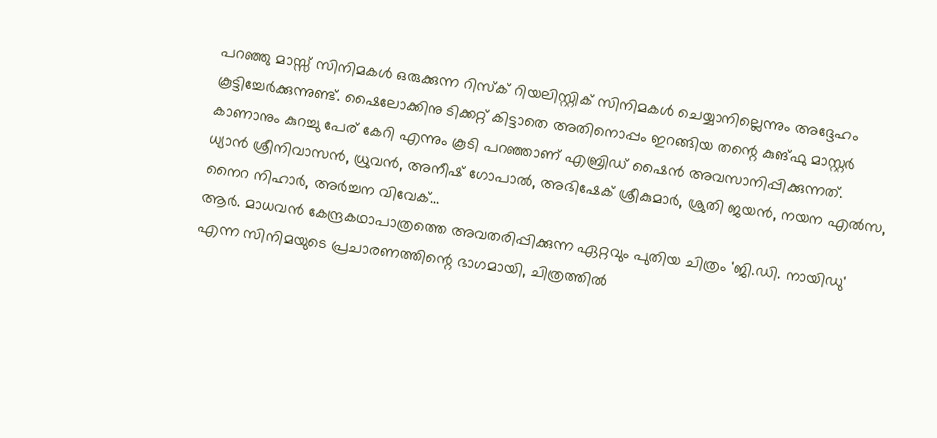പറഞ്ഞു മാസ്സ് സിനിമകൾ ഒരുക്കുന്ന റിസ്ക് റിയലിസ്റ്റിക് സിനിമകൾ ചെയ്യാനില്ലെന്നും അദ്ദേഹം കൂട്ടിച്ചേർക്കുന്നുണ്ട്. ഷൈലോക്കിനു ടിക്കറ്റ് കിട്ടാതെ അതിനൊപ്പം ഇറങ്ങിയ തന്റെ കുങ്ഫു മാസ്റ്റർ കാണാനും കുറച്ചു പേര് കേറി എന്നും കൂടി പറഞ്ഞാണ് എബ്രിഡ് ഷൈൻ അവസാനിപ്പിക്കുന്നത്.
ധ്യാൻ ശ്രീനിവാസൻ, ധ്രുവൻ, അനീഷ് ഗോപാൽ, അഭിഷേക് ശ്രീകുമാർ, ശ്രുതി ജയൻ, നയന എൽസ, നൈറ നിഹാർ, അർച്ചന വിവേക്…
ആർ. മാധവൻ കേന്ദ്രകഥാപാത്രത്തെ അവതരിപ്പിക്കുന്ന ഏറ്റവും പുതിയ ചിത്രം 'ജി.ഡി. നായിഡു' എന്ന സിനിമയുടെ പ്രചാരണത്തിന്റെ ഭാഗമായി, ചിത്രത്തിൽ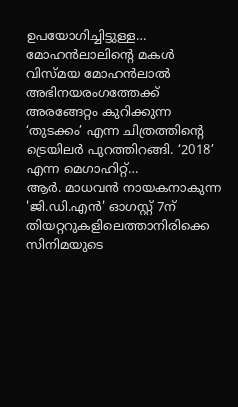ഉപയോഗിച്ചിട്ടുള്ള…
മോഹൻലാലിന്റെ മകൾ വിസ്മയ മോഹൻലാൽ അഭിനയരംഗത്തേക്ക് അരങ്ങേറ്റം കുറിക്കുന്ന ‘തുടക്കം’ എന്ന ചിത്രത്തിന്റെ ട്രെയിലർ പുറത്തിറങ്ങി. ‘2018’ എന്ന മെഗാഹിറ്റ്…
ആർ. മാധവൻ നായകനാകുന്ന 'ജി.ഡി.എൻ' ഓഗസ്റ്റ് 7ന് തിയറ്ററുകളിലെത്താനിരിക്കെ സിനിമയുടെ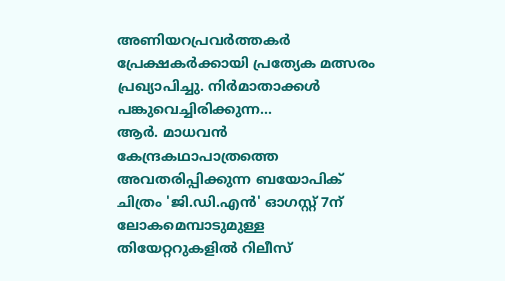അണിയറപ്രവർത്തകർ പ്രേക്ഷകർക്കായി പ്രത്യേക മത്സരം പ്രഖ്യാപിച്ചു. നിർമാതാക്കൾ പങ്കുവെച്ചിരിക്കുന്ന…
ആർ. മാധവൻ കേന്ദ്രകഥാപാത്രത്തെ അവതരിപ്പിക്കുന്ന ബയോപിക് ചിത്രം 'ജി.ഡി.എൻ' ഓഗസ്റ്റ് 7ന് ലോകമെമ്പാടുമുള്ള തിയേറ്ററുകളിൽ റിലീസ്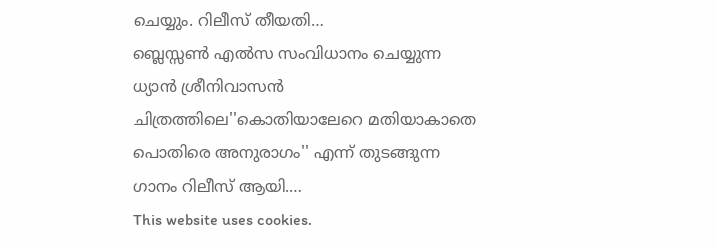ചെയ്യും. റിലീസ് തീയതി…
ബ്ലെസ്സൺ എൽസ സംവിധാനം ചെയ്യുന്ന ധ്യാൻ ശ്രീനിവാസൻ ചിത്രത്തിലെ''കൊതിയാലേറെ മതിയാകാതെ പൊതിരെ അനുരാഗം'' എന്ന് തുടങ്ങുന്ന ഗാനം റിലീസ് ആയി.…
This website uses cookies.